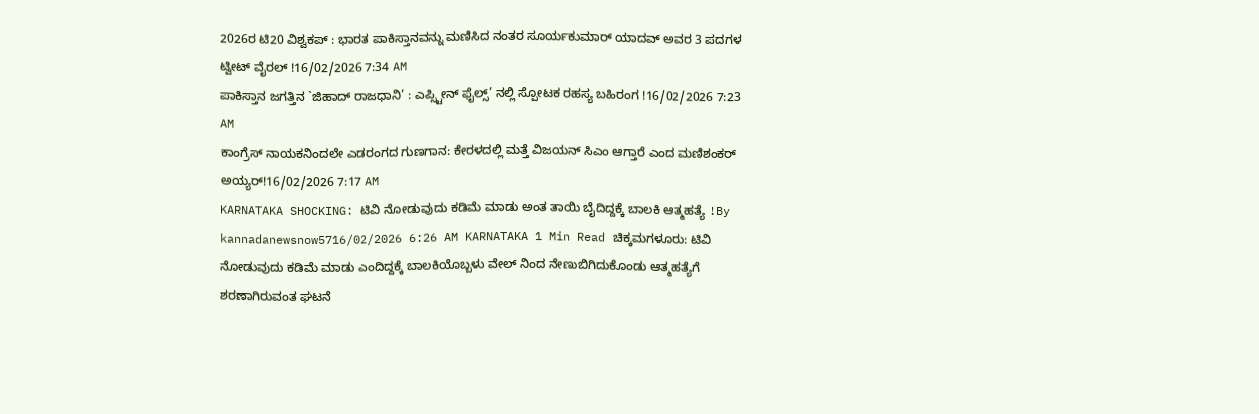2026ರ ಟಿ20 ವಿಶ್ವಕಪ್ : ಭಾರತ ಪಾಕಿಸ್ತಾನವನ್ನು ಮಣಿಸಿದ ನಂತರ ಸೂರ್ಯಕುಮಾರ್ ಯಾದವ್ ಅವರ 3 ಪದಗಳ ಟ್ವೀಟ್ ವೈರಲ್ !16/02/2026 7:34 AM
ಪಾಕಿಸ್ತಾನ ಜಗತ್ತಿನ `ಜಿಹಾದ್ ರಾಜಧಾನಿ’ : ಎಪ್ಸ್ಟೀನ್ ಫೈಲ್ಸ್’ ನಲ್ಲಿ ಸ್ಪೋಟಕ ರಹಸ್ಯ ಬಹಿರಂಗ !16/02/2026 7:23 AM
ಕಾಂಗ್ರೆಸ್ ನಾಯಕನಿಂದಲೇ ಎಡರಂಗದ ಗುಣಗಾನ: ಕೇರಳದಲ್ಲಿ ಮತ್ತೆ ವಿಜಯನ್ ಸಿಎಂ ಆಗ್ತಾರೆ ಎಂದ ಮಣಿಶಂಕರ್ ಅಯ್ಯರ್!16/02/2026 7:17 AM
KARNATAKA SHOCKING: ಟಿವಿ ನೋಡುವುದು ಕಡಿಮೆ ಮಾಡು ಅಂತ ತಾಯಿ ಬೈದಿದ್ದಕ್ಕೆ ಬಾಲಕಿ ಆತ್ಮಹತ್ಯೆ !By kannadanewsnow5716/02/2026 6:26 AM KARNATAKA 1 Min Read ಚಿಕ್ಕಮಗಳೂರು: ಟಿವಿ ನೋಡುವುದು ಕಡಿಮೆ ಮಾಡು ಎಂದಿದ್ದಕ್ಕೆ ಬಾಲಕಿಯೊಬ್ಬಳು ವೇಲ್ ನಿಂದ ನೇಣುಬಿಗಿದುಕೊಂಡು ಆತ್ಮಹತ್ಯೆಗೆ ಶರಣಾಗಿರುವಂತ ಘಟನೆ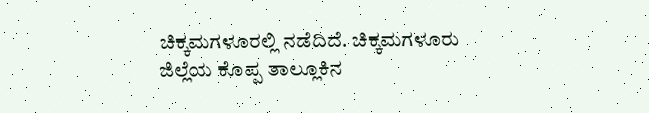ಚಿಕ್ಕಮಗಳೂರಲ್ಲಿ ನಡೆದಿದೆ. ಚಿಕ್ಕಮಗಳೂರು ಜಿಲ್ಲೆಯ ಕೊಪ್ಪ ತಾಲ್ಲೂಕಿನ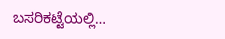ಬಸರಿಕಟ್ಟೆಯಲ್ಲಿ…